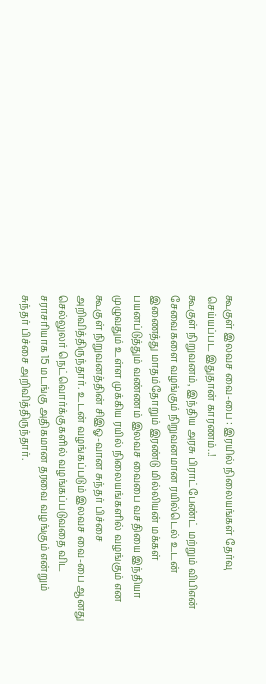கூகுள் இலவச வை-பை : இரயில் நிலையங்கள் தேர்வு செய்யப்பட இதுதான் காரணம்..!
கூகுள் நிறுவனம், இந்திய அரசு பிராட்பேண்ட் மற்றும் விபிஎன் சேவைகளை வழங்கும் நிறுவனமான ரயில்டெல் உடன் இணைத்து மாதம்தோறும் இரண்டு மில்லியன் மக்கள் பயனப்டுத்தும் வண்ணம் இலவச வைபை வசதியை இந்தியா முழுவதும் உள்ள முக்கிய ரயில் நிலையங்களில் வழங்கும் என கூகுள் நிறுவனத்தின் சிஇஓ-வான சுந்தர் பிச்சை அறிவித்திருந்தார். உடன் வழங்கப்படும் இலவச வை-பை ஆனது செல்லுலர் நெட்வொர்க்குகளில் வழங்கப்படுவதை விட சராசரியாக 15 மடங்கு அதிகமான தரவை வழங்கும் என்றும் சுந்தர் பிச்சை அறிவித்திருந்தார்.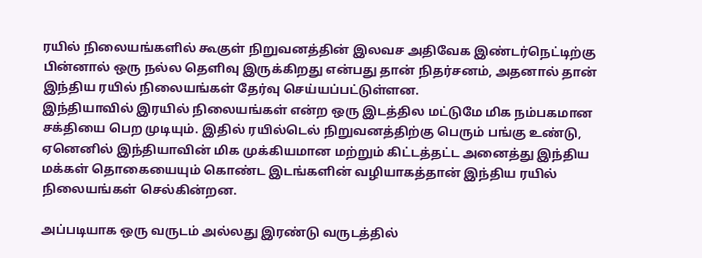ரயில் நிலையங்களில் கூகுள் நிறுவனத்தின் இலவச அதிவேக இண்டர்நெட்டிற்கு பின்னால் ஒரு நல்ல தெளிவு இருக்கிறது என்பது தான் நிதர்சனம், அதனால் தான் இந்திய ரயில் நிலையங்கள் தேர்வு செய்யப்பட்டுள்ளன.
இந்தியாவில் இரயில் நிலையங்கள் என்ற ஒரு இடத்தில மட்டுமே மிக நம்பகமான சக்தியை பெற முடியும். இதில் ரயில்டெல் நிறுவனத்திற்கு பெரும் பங்கு உண்டு, ஏனெனில் இந்தியாவின் மிக முக்கியமான மற்றும் கிட்டத்தட்ட அனைத்து இந்திய மக்கள் தொகையையும் கொண்ட இடங்களின் வழியாகத்தான் இந்திய ரயில் நிலையங்கள் செல்கின்றன.

அப்படியாக ஒரு வருடம் அல்லது இரண்டு வருடத்தில்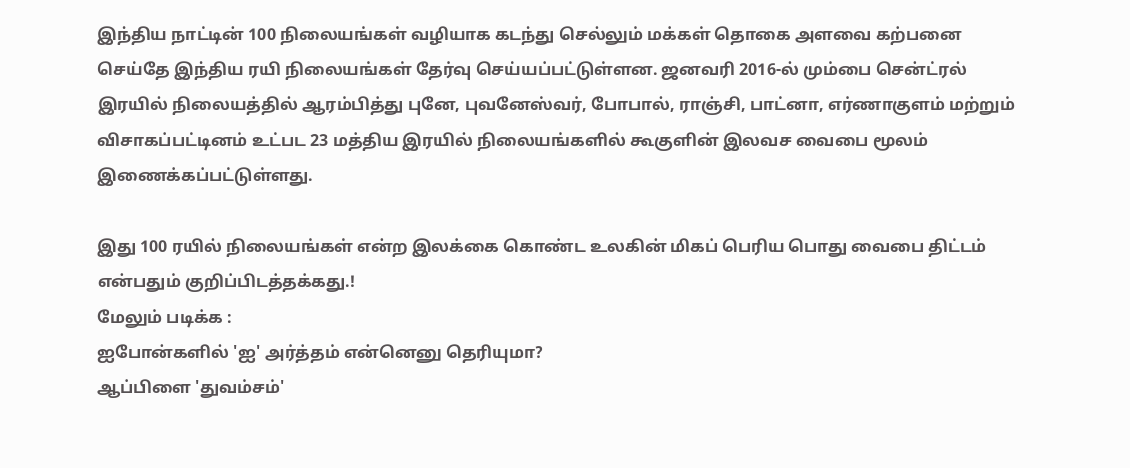இந்திய நாட்டின் 100 நிலையங்கள் வழியாக கடந்து செல்லும் மக்கள் தொகை அளவை கற்பனை செய்தே இந்திய ரயி நிலையங்கள் தேர்வு செய்யப்பட்டுள்ளன. ஜனவரி 2016-ல் மும்பை சென்ட்ரல் இரயில் நிலையத்தில் ஆரம்பித்து புனே, புவனேஸ்வர், போபால், ராஞ்சி, பாட்னா, எர்ணாகுளம் மற்றும் விசாகப்பட்டினம் உட்பட 23 மத்திய இரயில் நிலையங்களில் கூகுளின் இலவச வைபை மூலம் இணைக்கப்பட்டுள்ளது.

இது 100 ரயில் நிலையங்கள் என்ற இலக்கை கொண்ட உலகின் மிகப் பெரிய பொது வைபை திட்டம் என்பதும் குறிப்பிடத்தக்கது.!
மேலும் படிக்க :
ஐபோன்களில் 'ஐ' அர்த்தம் என்னெனு தெரியுமா?
ஆப்பிளை 'துவம்சம்'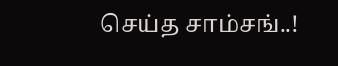செய்த சாம்சங்..!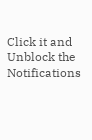Click it and Unblock the Notifications